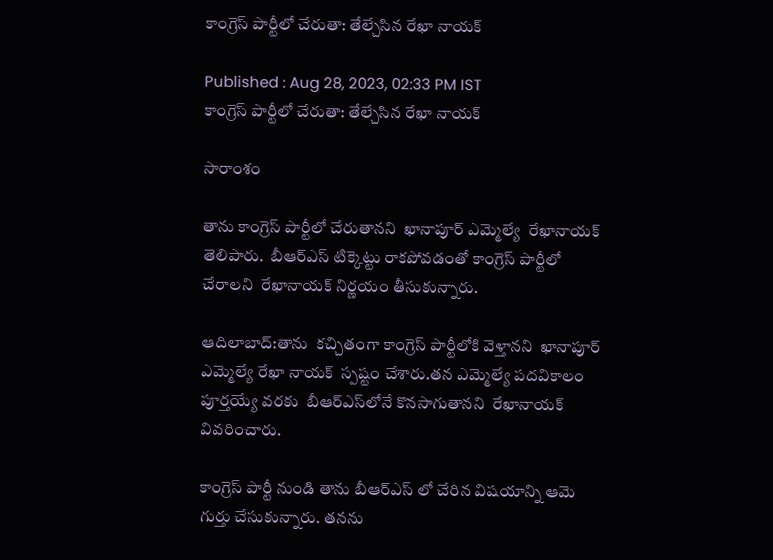కాంగ్రెస్‌ పార్టీలో చేరుతా: తేల్చేసిన రేఖా నాయక్

Published : Aug 28, 2023, 02:33 PM IST
కాంగ్రెస్‌ పార్టీలో చేరుతా: తేల్చేసిన రేఖా నాయక్

సారాంశం

తాను కాంగ్రెస్ పార్టీలో చేరుతానని  ఖానాపూర్ ఎమ్మెల్యే  రేఖానాయక్  తెలిపారు.  బీఆర్ఎస్ టిక్కెట్టు రాకపోవడంతో కాంగ్రెస్ పార్టీలో చేరాలని  రేఖానాయక్ నిర్ణయం తీసుకున్నారు.

ఆదిలాబాద్:తాను  కచ్చితంగా కాంగ్రెస్ పార్టీలోకి వెళ్తానని  ఖానాపూర్ ఎమ్మెల్యే రేఖా నాయక్  స్పష్టం చేశారు.తన ఎమ్మెల్యే పదవికాలం పూర్తయ్యే వరకు  బీఆర్ఎస్‌లోనే కొనసాగుతానని  రేఖానాయక్ వివరించారు.

కాంగ్రెస్ పార్టీ నుండి తాను బీఆర్ఎస్ లో చేరిన విషయాన్ని ఆమె గుర్తు చేసుకున్నారు. తనను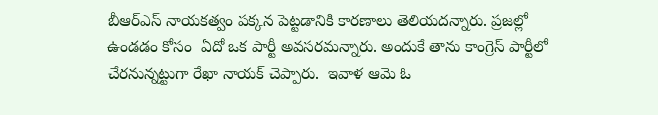బీఆర్ఎస్ నాయకత్వం పక్కన పెట్టడానికి కారణాలు తెలియదన్నారు. ప్రజల్లో ఉండడం కోసం  ఏదో ఒక పార్టీ అవసరమన్నారు. అందుకే తాను కాంగ్రెస్ పార్టీలో చేరనున్నట్టుగా రేఖా నాయక్ చెప్పారు.  ఇవాళ ఆమె ఓ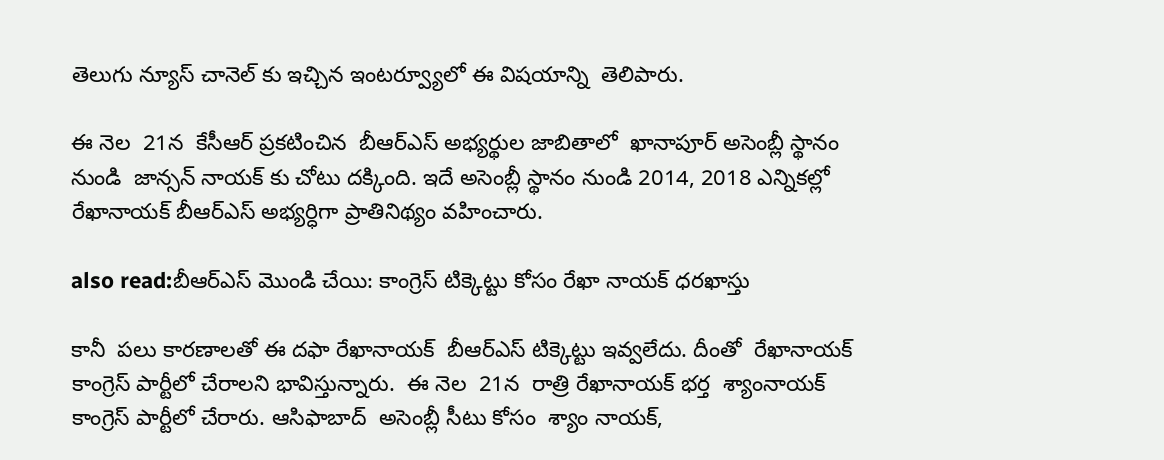తెలుగు న్యూస్ చానెల్ కు ఇచ్చిన ఇంటర్వ్యూలో ఈ విషయాన్ని  తెలిపారు.

ఈ నెల  21న  కేసీఆర్ ప్రకటించిన  బీఆర్ఎస్ అభ్యర్థుల జాబితాలో  ఖానాపూర్ అసెంబ్లీ స్థానం నుండి  జాన్సన్ నాయక్ కు చోటు దక్కింది. ఇదే అసెంబ్లీ స్థానం నుండి 2014, 2018 ఎన్నికల్లో రేఖానాయక్ బీఆర్ఎస్ అభ్యర్ధిగా ప్రాతినిథ్యం వహించారు.

also read:బీఆర్ఎస్‌ మొండి చేయి: కాంగ్రెస్ టిక్కెట్టు కోసం రేఖా నాయక్ ధరఖాస్తు

కానీ  పలు కారణాలతో ఈ దఫా రేఖానాయక్  బీఆర్ఎస్ టిక్కెట్టు ఇవ్వలేదు. దీంతో  రేఖానాయక్ కాంగ్రెస్ పార్టీలో చేరాలని భావిస్తున్నారు.  ఈ నెల  21న  రాత్రి రేఖానాయక్ భర్త  శ్యాంనాయక్  కాంగ్రెస్ పార్టీలో చేరారు. ఆసిఫాబాద్  అసెంబ్లీ సీటు కోసం  శ్యాం నాయక్,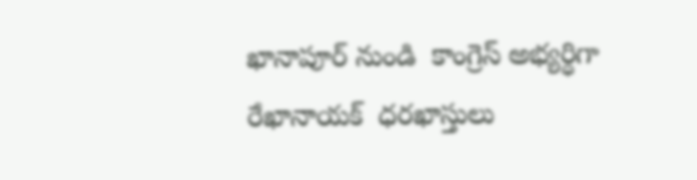ఖానాపూర్ నుండి  కాంగ్రెస్ అభ్యర్ధిగా  రేఖానాయక్  ధరఖాస్తులు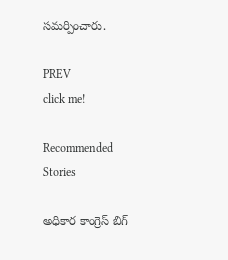సమర్పించారు.

PREV
click me!

Recommended Stories

అధికార కాంగ్రెస్ బిగ్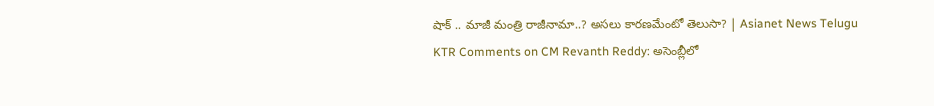షాక్ .. మాజీ మంత్రి రాజీనామా..? అసలు కారణమేంటో తెలుసా? | Asianet News Telugu
KTR Comments on CM Revanth Reddy: అసెంబ్లీలో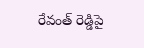రేవంత్ రెడ్డిపై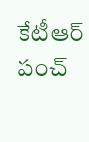కేటీఆర్ పంచ్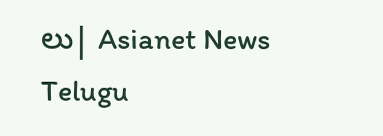లు| Asianet News Telugu